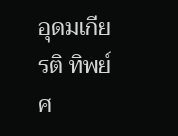อุดมเกียรติ ทิพย์ศ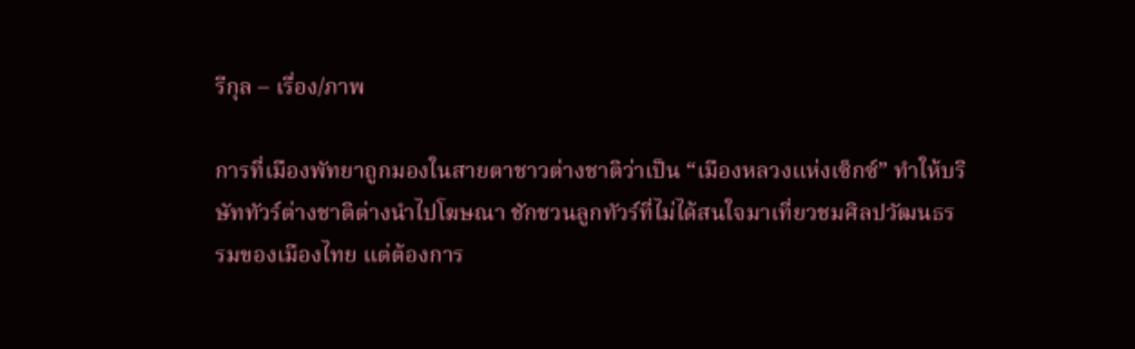รีกุล – เรื่อง/ภาพ

การที่เมืองพัทยาถูกมองในสายตาชาวต่างชาติว่าเป็น “เมืองหลวงแห่งเซ็กซ์” ทำให้บริษัททัวร์ต่างชาติต่างนำไปโฆษณา ชักชวนลูกทัวร์ที่ไม่ได้สนใจมาเที่ยวชมศิลปวัฒนธรรมของเมืองไทย แต่ต้องการ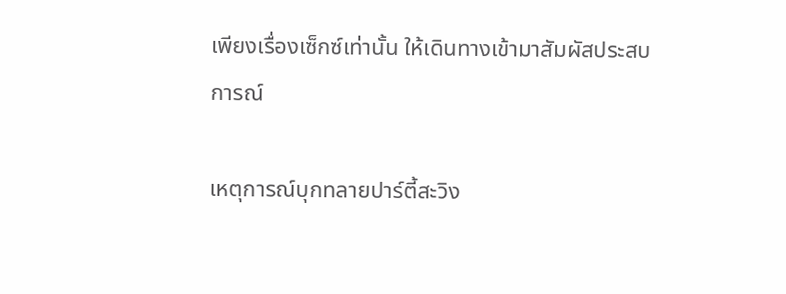เพียงเรื่องเซ็กซ์เท่านั้น ให้เดินทางเข้ามาสัมผัสประสบการณ์

เหตุการณ์บุกทลายปาร์ตี้สะวิง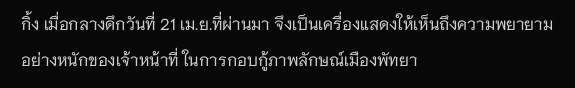กิ้ง เมื่อกลางดึกวันที่ 21 เม.ย.ที่ผ่านมา จึงเป็นเครื่องแสดงให้เห็นถึงความพยายามอย่างหนักของเจ้าหน้าที่ ในการกอบกู้ภาพลักษณ์เมืองพัทยา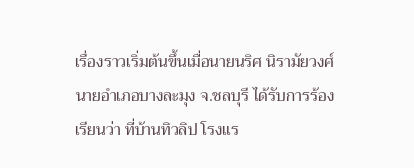เรื่องราวเริ่มต้นขึ้นเมื่อนายนริศ นิรามัยวงศ์ นายอำเภอบางละมุง จ.ชลบุรี ได้รับการร้องเรียนว่า ที่บ้านทิวลิป โรงแร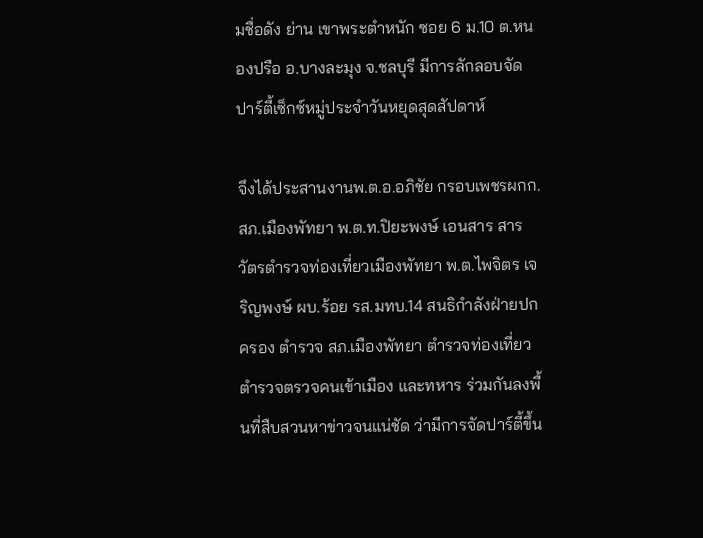มชื่อดัง ย่าน เขาพระตำหนัก ซอย 6 ม.10 ต.หนองปรือ อ.บางละมุง จ.ชลบุรี มีการลักลอบจัดปาร์ตี้เซ็กซ์หมู่ประจำวันหยุดสุดสัปดาห์

จึงได้ประสานงานพ.ต.อ.อภิชัย กรอบเพชรผกก.สภ.เมืองพัทยา พ.ต.ท.ปิยะพงษ์ เอนสาร สารวัตรตำรวจท่องเที่ยวเมืองพัทยา พ.ต.ไพจิตร เจริญพงษ์ ผบ.ร้อย รส.มทบ.14 สนธิกำลังฝ่ายปกครอง ตำรวจ สภ.เมืองพัทยา ตำรวจท่องเที่ยว ตำรวจตรวจคนเข้าเมือง และทหาร ร่วมกันลงพื้นที่สืบสวนหาข่าวจนแน่ชัด ว่ามีการจัดปาร์ตี้ขึ้น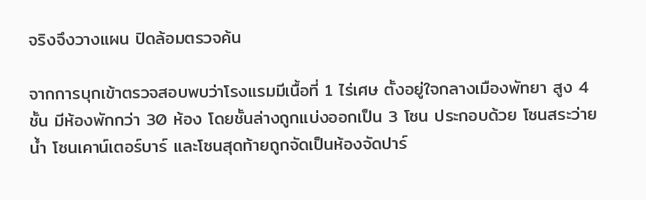จริงจึงวางแผน ปิดล้อมตรวจค้น

จากการบุกเข้าตรวจสอบพบว่าโรงแรมมีเนื้อที่ 1 ไร่เศษ ตั้งอยู่ใจกลางเมืองพัทยา สูง 4 ชั้น มีห้องพักกว่า 30 ห้อง โดยชั้นล่างถูกแบ่งออกเป็น 3 โซน ประกอบด้วย โซนสระว่ายน้ำ โซนเคาน์เตอร์บาร์ และโซนสุดท้ายถูกจัดเป็นห้องจัดปาร์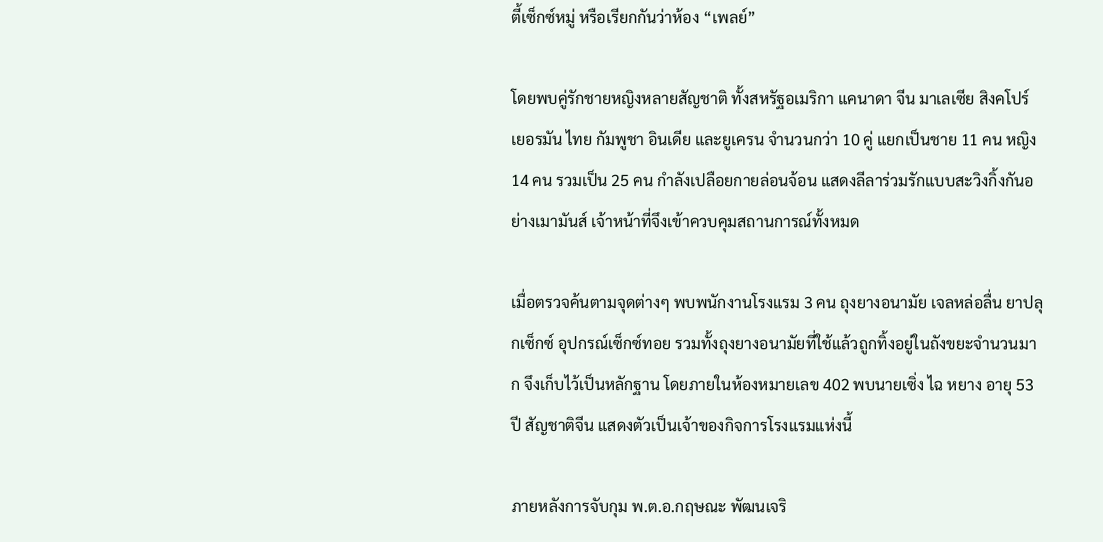ตี้เซ็กซ์หมู่ หรือเรียกกันว่าห้อง “เพลย์”

โดยพบคู่รักชายหญิงหลายสัญชาติ ทั้งสหรัฐอเมริกา แคนาดา จีน มาเลเซีย สิงคโปร์ เยอรมัน ไทย กัมพูชา อินเดีย และยูเครน จำนวนกว่า 10 คู่ แยกเป็นชาย 11 คน หญิง 14 คน รวมเป็น 25 คน กำลังเปลือยกายล่อนจ้อน แสดงลีลาร่วมรักแบบสะวิงกิ้งกันอย่างเมามันส์ เจ้าหน้าที่จึงเข้าควบคุมสถานการณ์ทั้งหมด

เมื่อตรวจค้นตามจุดต่างๆ พบพนักงานโรงแรม 3 คน ถุงยางอนามัย เจลหล่อลื่น ยาปลุกเซ็กซ์ อุปกรณ์เซ็กซ์ทอย รวมทั้งถุงยางอนามัยที่ใช้แล้วถูกทิ้งอยู่ในถังขยะจำนวนมาก จึงเก็บไว้เป็นหลักฐาน โดยภายในห้องหมายเลข 402 พบนายเซิ่ง ไฉ หยาง อายุ 53 ปี สัญชาติจีน แสดงตัวเป็นเจ้าของกิจการโรงแรมแห่งนี้

ภายหลังการจับกุม พ.ต.อ.กฤษณะ พัฒนเจริ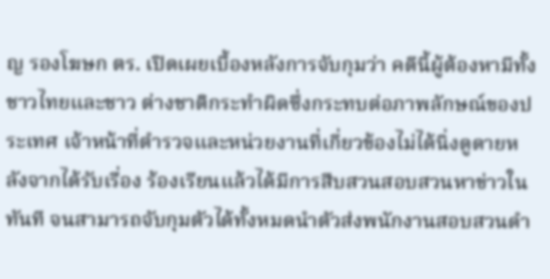ญ รองโฆษก ตร. เปิดเผยเบื้องหลังการจับกุมว่า คดีนี้ผู้ต้องหามีทั้งชาวไทยและชาว ต่างชาติกระทำผิดซึ่งกระทบต่อภาพลักษณ์ของประเทศ เจ้าหน้าที่ตำรวจและหน่วยงานที่เกี่ยวข้องไม่ได้นิ่งดูดายหลังจากได้รับเรื่อง ร้องเรียนแล้วได้มีการสืบสวนสอบสวนหาข่าวในทันที จนสามารถจับกุมตัวได้ทั้งหมดนำตัวส่งพนักงานสอบสวนดำ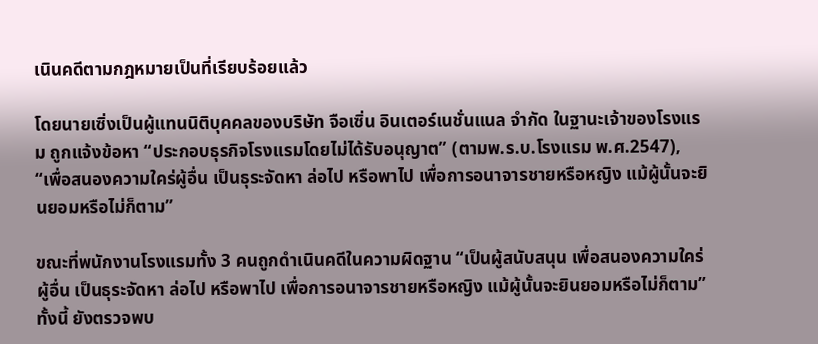เนินคดีตามกฎหมายเป็นที่เรียบร้อยแล้ว

โดยนายเซิ่งเป็นผู้แทนนิติบุคคลของบริษัท จือเซิ่น อินเตอร์เนชั่นแนล จำกัด ในฐานะเจ้าของโรงแรม ถูกแจ้งข้อหา “ประกอบธุรกิจโรงแรมโดยไม่ได้รับอนุญาต” (ตามพ.ร.บ.โรงแรม พ.ศ.2547), “เพื่อสนองความใคร่ผู้อื่น เป็นธุระจัดหา ล่อไป หรือพาไป เพื่อการอนาจารชายหรือหญิง แม้ผู้นั้นจะยินยอมหรือไม่ก็ตาม”

ขณะที่พนักงานโรงแรมทั้ง 3 คนถูกดำเนินคดีในความผิดฐาน “เป็นผู้สนับสนุน เพื่อสนองความใคร่ผู้อื่น เป็นธุระจัดหา ล่อไป หรือพาไป เพื่อการอนาจารชายหรือหญิง แม้ผู้นั้นจะยินยอมหรือไม่ก็ตาม” ทั้งนี้ ยังตรวจพบ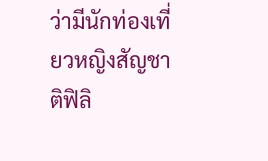ว่ามีนักท่องเที่ยวหญิงสัญชาติฟิลิ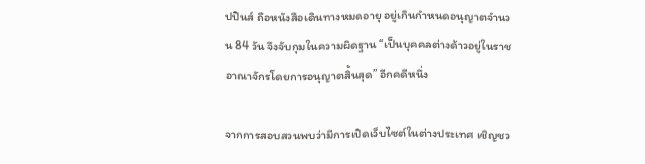ปปินส์ ถือหนังสือเดินทางหมดอายุ อยู่เกินกำหนดอนุญาตจำนวน 84 วัน จึงจับกุมในความผิดฐาน “เป็นบุคคลต่างด้าวอยู่ในราชอาณาจักรโดยการอนุญาตสิ้นสุด” อีกคดีหนึ่ง

จากการสอบสวนพบว่ามีการเปิดเว็บไซต์ในต่างประเทศ เชิญชว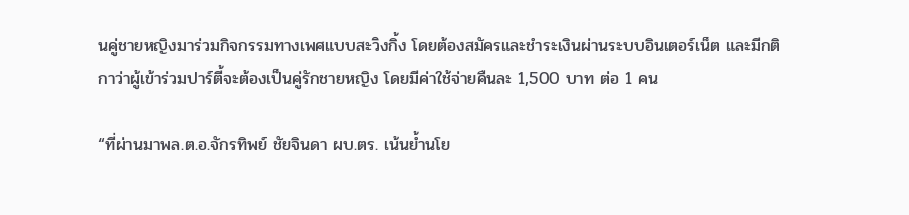นคู่ชายหญิงมาร่วมกิจกรรมทางเพศแบบสะวิงกิ้ง โดยต้องสมัครและชำระเงินผ่านระบบอินเตอร์เน็ต และมีกติกาว่าผู้เข้าร่วมปาร์ตี้จะต้องเป็นคู่รักชายหญิง โดยมีค่าใช้จ่ายคืนละ 1,500 บาท ต่อ 1 คน

“ที่ผ่านมาพล.ต.อ.จักรทิพย์ ชัยจินดา ผบ.ตร. เน้นย้ำนโย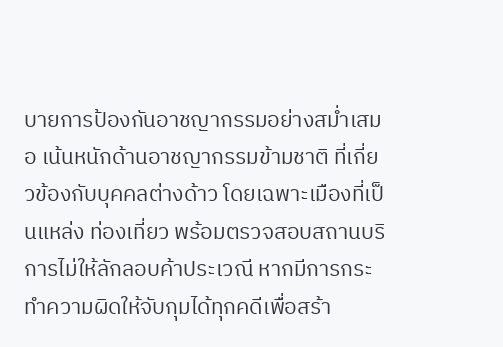บายการป้องกันอาชญากรรมอย่างสม่ำเสมอ เน้นหนักด้านอาชญากรรมข้ามชาติ ที่เกี่ยวข้องกับบุคคลต่างด้าว โดยเฉพาะเมืองที่เป็นแหล่ง ท่องเที่ยว พร้อมตรวจสอบสถานบริการไม่ให้ลักลอบค้าประเวณี หากมีการกระทำความผิดให้จับกุมได้ทุกคดีเพื่อสร้า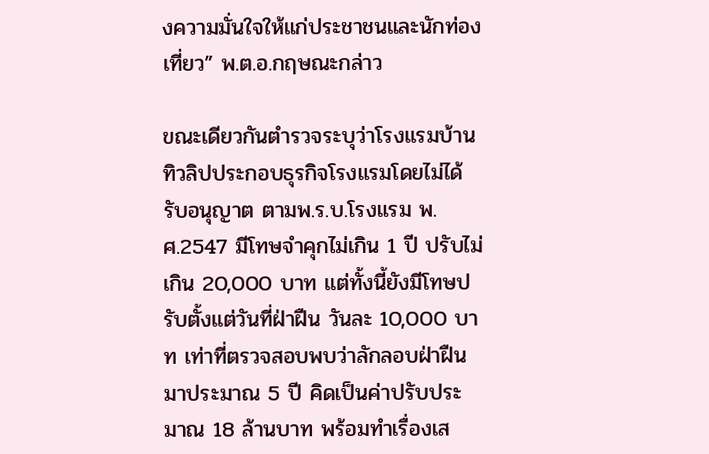งความมั่นใจให้แก่ประชาชนและนักท่องเที่ยว” พ.ต.อ.กฤษณะกล่าว

ขณะเดียวกันตำรวจระบุว่าโรงแรมบ้านทิวลิปประกอบธุรกิจโรงแรมโดยไม่ได้รับอนุญาต ตามพ.ร.บ.โรงแรม พ.ศ.2547 มีโทษจำคุกไม่เกิน 1 ปี ปรับไม่เกิน 20,000 บาท แต่ทั้งนี้ยังมีโทษปรับตั้งแต่วันที่ฝ่าฝืน วันละ 10,000 บาท เท่าที่ตรวจสอบพบว่าลักลอบฝ่าฝืนมาประมาณ 5 ปี คิดเป็นค่าปรับประมาณ 18 ล้านบาท พร้อมทำเรื่องเส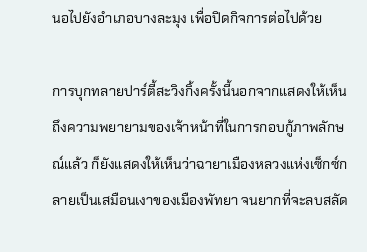นอไปยังอำเภอบางละมุง เพื่อปิดกิจการต่อไปด้วย

การบุกทลายปาร์ตี้สะวิงกิ้งครั้งนี้นอกจากแสดงให้เห็นถึงความพยายามของเจ้าหน้าที่ในการกอบกู้ภาพลักษณ์แล้ว ก็ยังแสดงให้เห็นว่าฉายาเมืองหลวงแห่งเซ็กซ์กลายเป็นเสมือนเงาของเมืองพัทยา จนยากที่จะลบสลัด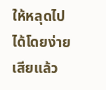ให้หลุดไปได้โดยง่ายเสียแล้ว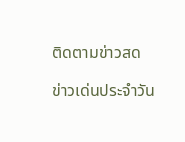ติดตามข่าวสด

ข่าวเด่นประจำวัน